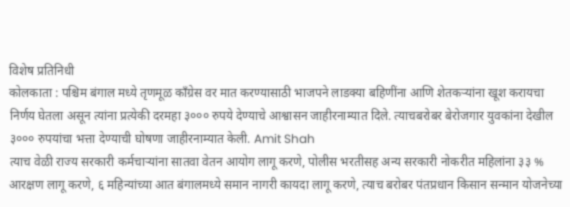विशेष प्रतिनिधी
कोलकाता : पश्चिम बंगाल मध्ये तृणमूळ काँग्रेस वर मात करण्यासाठी भाजपने लाडक्या बहिणींना आणि शेतकऱ्यांना खूश करायचा निर्णय घेतला असून त्यांना प्रत्येकी दरमहा ३००० रुपये देण्याचे आश्वासन जाहीरनाम्यात दिले. त्याचबरोबर बेरोजगार युवकांना देखील ३००० रुपयांचा भत्ता देण्याची घोषणा जाहीरनाम्यात केली. Amit Shah
त्याच वेळी राज्य सरकारी कर्मचाऱ्यांना सातवा वेतन आयोग लागू करणे, पोलीस भरतीसह अन्य सरकारी नोकरीत महिलांना ३३ % आरक्षण लागू करणे, ६ महिन्यांच्या आत बंगालमध्ये समान नागरी कायदा लागू करणे, त्याच बरोबर पंतप्रधान किसान सन्मान योजनेच्या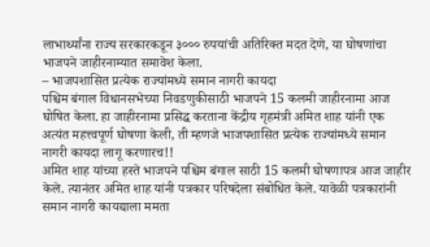लाभार्थ्यांना राज्य सरकारकडून ३००० रुपयांची अतिरिक्त मदत देणे, या घोषणांचा भाजपने जाहीरनाम्यात समावेश केला.
– भाजपशासित प्रत्येक राज्यांमध्ये समान नागरी कायदा
पश्चिम बंगाल विधानसभेच्या निवडणुकीसाठी भाजपने 15 कलमी जाहीरनामा आज घोषित केला. हा जाहीरनामा प्रसिद्ध करताना केंद्रीय गृहमंत्री अमित शाह यांनी एक अत्यंत महत्त्वपूर्ण घोषणा केली, ती म्हणजे भाजपशासित प्रत्येक राज्यांमध्ये समान नागरी कायदा लागू करणारच!!
अमित शाह यांच्या हस्ते भाजपने पश्चिम बंगाल साठी 15 कलमी घोषणापत्र आज जाहीर केले. त्यानंतर अमित शाह यांनी पत्रकार परिषदेला संबोधित केले. यावेळी पत्रकारांनी समान नागरी कायद्याला ममता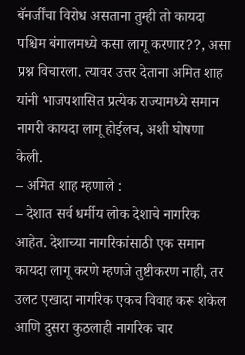बॅनर्जींचा विरोध असताना तुम्ही तो कायदा पश्चिम बंगालमध्ये कसा लागू करणार??, असा प्रश्न विचारला. त्यावर उत्तर देताना अमित शाह यांनी भाजपशासित प्रत्येक राज्यामध्ये समान नागरी कायदा लागू होईलच, अशी घोषणा केली.
– अमित शाह म्हणाले :
– देशात सर्व धर्मीय लोक देशाचे नागरिक आहेत. देशाच्या नागरिकांसाठी एक समान कायदा लागू करणे म्हणजे तुष्टीकरण नाही, तर उलट एखादा नागरिक एकच विवाह करू शकेल आणि दुसरा कुठलाही नागरिक चार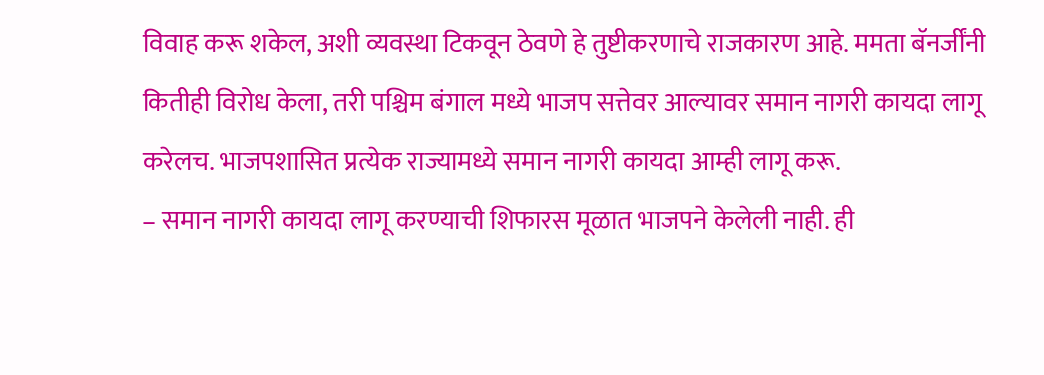विवाह करू शकेल, अशी व्यवस्था टिकवून ठेवणे हे तुष्टीकरणाचे राजकारण आहे. ममता बॅनर्जींनी कितीही विरोध केला, तरी पश्चिम बंगाल मध्ये भाजप सत्तेवर आल्यावर समान नागरी कायदा लागू करेलच. भाजपशासित प्रत्येक राज्यामध्ये समान नागरी कायदा आम्ही लागू करू.
– समान नागरी कायदा लागू करण्याची शिफारस मूळात भाजपने केलेली नाही. ही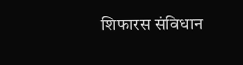शिफारस संविधान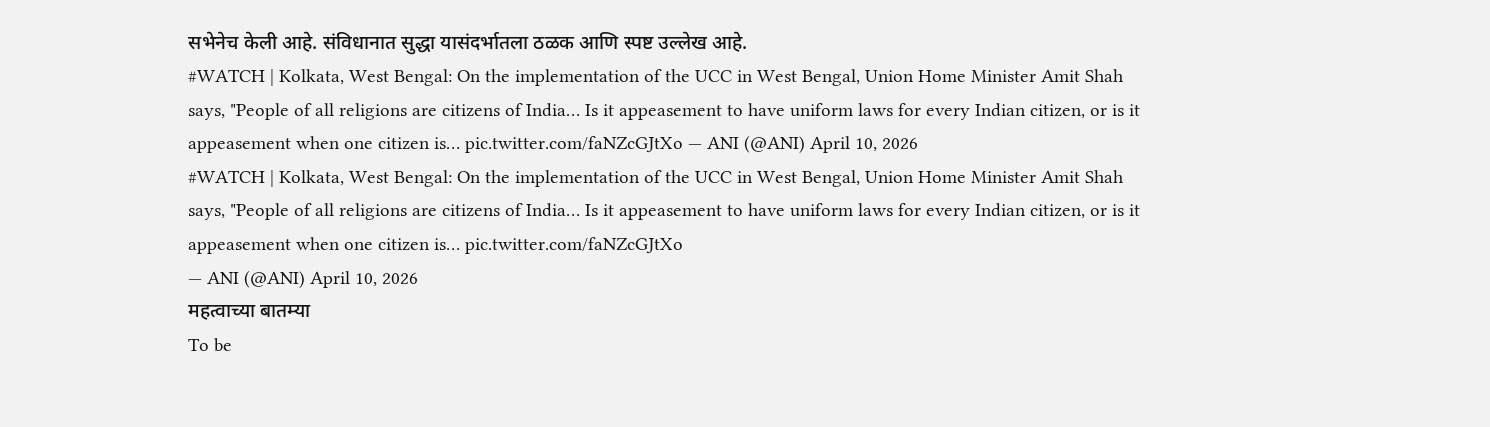सभेनेच केली आहे. संविधानात सुद्धा यासंदर्भातला ठळक आणि स्पष्ट उल्लेख आहे.
#WATCH | Kolkata, West Bengal: On the implementation of the UCC in West Bengal, Union Home Minister Amit Shah says, "People of all religions are citizens of India… Is it appeasement to have uniform laws for every Indian citizen, or is it appeasement when one citizen is… pic.twitter.com/faNZcGJtXo — ANI (@ANI) April 10, 2026
#WATCH | Kolkata, West Bengal: On the implementation of the UCC in West Bengal, Union Home Minister Amit Shah says, "People of all religions are citizens of India… Is it appeasement to have uniform laws for every Indian citizen, or is it appeasement when one citizen is… pic.twitter.com/faNZcGJtXo
— ANI (@ANI) April 10, 2026
महत्वाच्या बातम्या
To be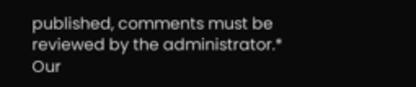published, comments must be reviewed by the administrator.*
Our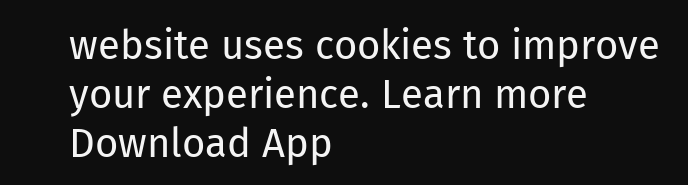website uses cookies to improve your experience. Learn more
Download App